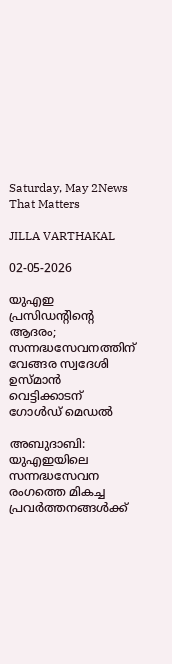Saturday, May 2News That Matters

JILLA VARTHAKAL

02-05-2026

യുഎഇ പ്രസിഡന്റിന്റെ ആദരം; സന്നദ്ധസേവനത്തിന് വേങ്ങര സ്വദേശി ഉസ്മാൻ വെട്ടിക്കാടന് ഗോൾഡ് മെഡൽ

അബുദാബി: യുഎഇയിലെ സന്നദ്ധസേവന രംഗത്തെ മികച്ച പ്രവർത്തനങ്ങൾക്ക്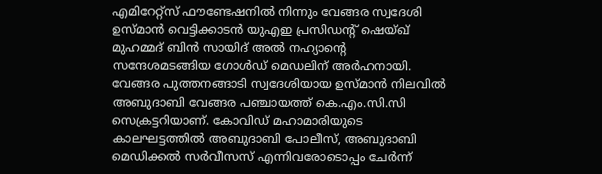എമിറേറ്റ്സ് ഫൗണ്ടേഷനിൽ നിന്നും വേങ്ങര സ്വദേശി ഉസ്മാൻ വെട്ടിക്കാടൻ യുഎഇ പ്രസിഡന്റ് ഷെയ്ഖ് മുഹമ്മദ് ബിൻ സായിദ് അൽ നഹ്യാന്റെ സന്ദേശമടങ്ങിയ ഗോൾഡ് മെഡലിന് അർഹനായി. വേങ്ങര പുത്തനങ്ങാടി സ്വദേശിയായ ഉസ്മാൻ നിലവിൽ അബുദാബി വേങ്ങര പഞ്ചായത്ത് കെ.എം.സി.സി സെക്രട്ടറിയാണ്. കോവിഡ് മഹാമാരിയുടെ കാലഘട്ടത്തിൽ അബുദാബി പോലീസ്, അബുദാബി മെഡിക്കൽ സർവീസസ് എന്നിവരോടൊപ്പം ചേർന്ന്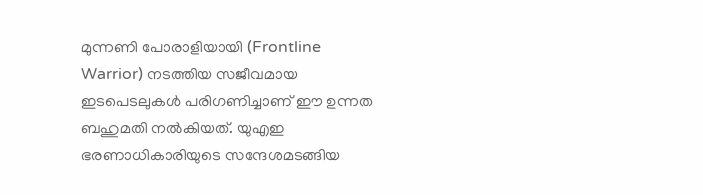മുന്നണി പോരാളിയായി (Frontline Warrior) നടത്തിയ സജീവമായ ഇടപെടലുകൾ പരിഗണിച്ചാണ് ഈ ഉന്നത ബഹുമതി നൽകിയത്. യുഎഇ ഭരണാധികാരിയുടെ സന്ദേശമടങ്ങിയ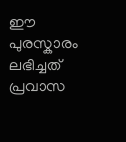ഈ പുരസ്കാരം ലഭിച്ചത് പ്രവാസ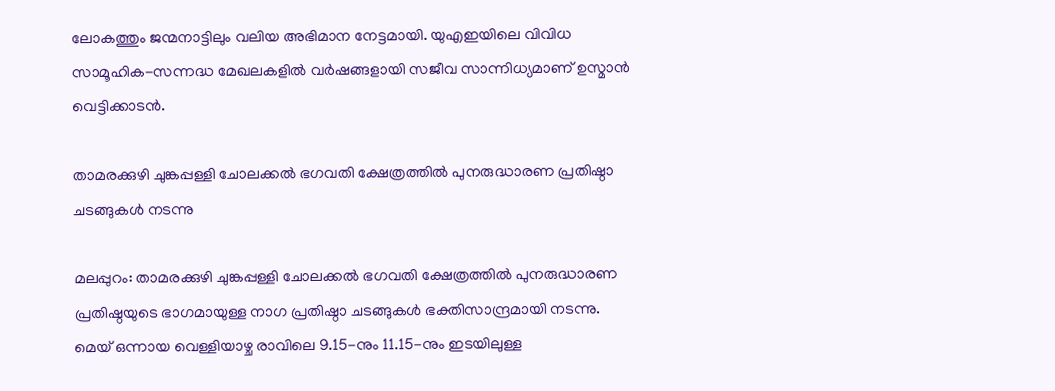ലോകത്തും ജന്മനാട്ടിലും വലിയ അഭിമാന നേട്ടമായി. യുഎഇയിലെ വിവിധ സാമൂഹിക-സന്നദ്ധ മേഖലകളിൽ വർഷങ്ങളായി സജീവ സാന്നിധ്യമാണ് ഉസ്മാൻ വെട്ടിക്കാടൻ.

താമരക്കുഴി ചുങ്കപ്പള്ളി ചോലക്കൽ ഭഗവതി ക്ഷേത്രത്തിൽ പുനരുദ്ധാരണ പ്രതിഷ്ഠാ ചടങ്ങുകൾ നടന്നു

മലപ്പുറം: താമരക്കുഴി ചുങ്കപ്പള്ളി ചോലക്കൽ ഭഗവതി ക്ഷേത്രത്തിൽ പുനരുദ്ധാരണ പ്രതിഷ്ഠയുടെ ഭാഗമായുള്ള നാഗ പ്രതിഷ്ഠാ ചടങ്ങുകൾ ഭക്തിസാന്ദ്രമായി നടന്നു. മെയ് ഒന്നായ വെള്ളിയാഴ്ച രാവിലെ 9.15-നും 11.15-നും ഇടയിലുള്ള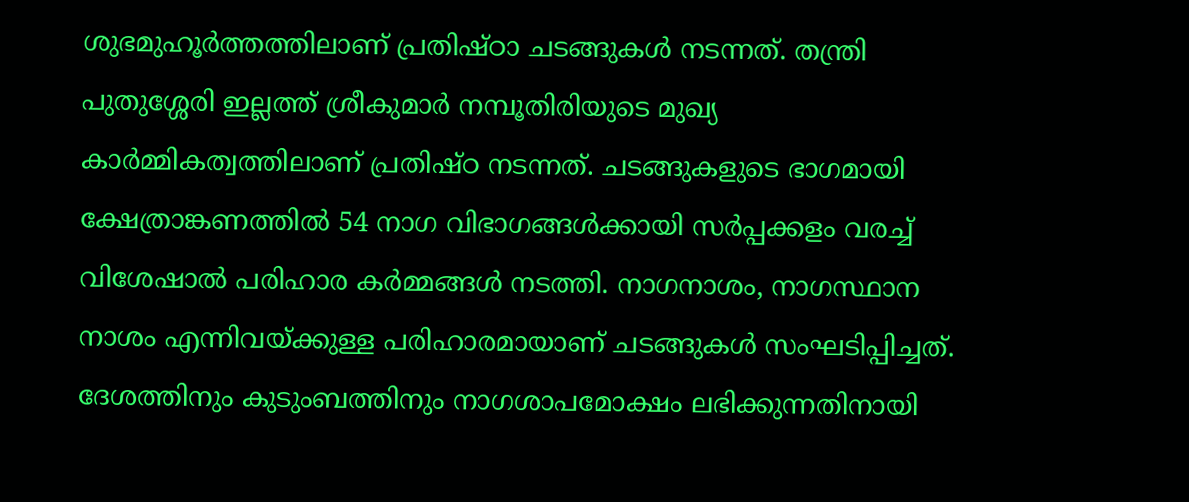ശുഭമുഹൂർത്തത്തിലാണ് പ്രതിഷ്ഠാ ചടങ്ങുകൾ നടന്നത്. തന്ത്രി പുതുശ്ശേരി ഇല്ലത്ത് ശ്രീകുമാർ നമ്പൂതിരിയുടെ മുഖ്യ കാർമ്മികത്വത്തിലാണ് പ്രതിഷ്ഠ നടന്നത്. ചടങ്ങുകളുടെ ഭാഗമായി ക്ഷേത്രാങ്കണത്തിൽ 54 നാഗ വിഭാഗങ്ങൾക്കായി സർപ്പക്കളം വരച്ച് വിശേഷാൽ പരിഹാര കർമ്മങ്ങൾ നടത്തി. നാഗനാശം, നാഗസ്ഥാന നാശം എന്നിവയ്ക്കുള്ള പരിഹാരമായാണ് ചടങ്ങുകൾ സംഘടിപ്പിച്ചത്. ദേശത്തിനും കുടുംബത്തിനും നാഗശാപമോക്ഷം ലഭിക്കുന്നതിനായി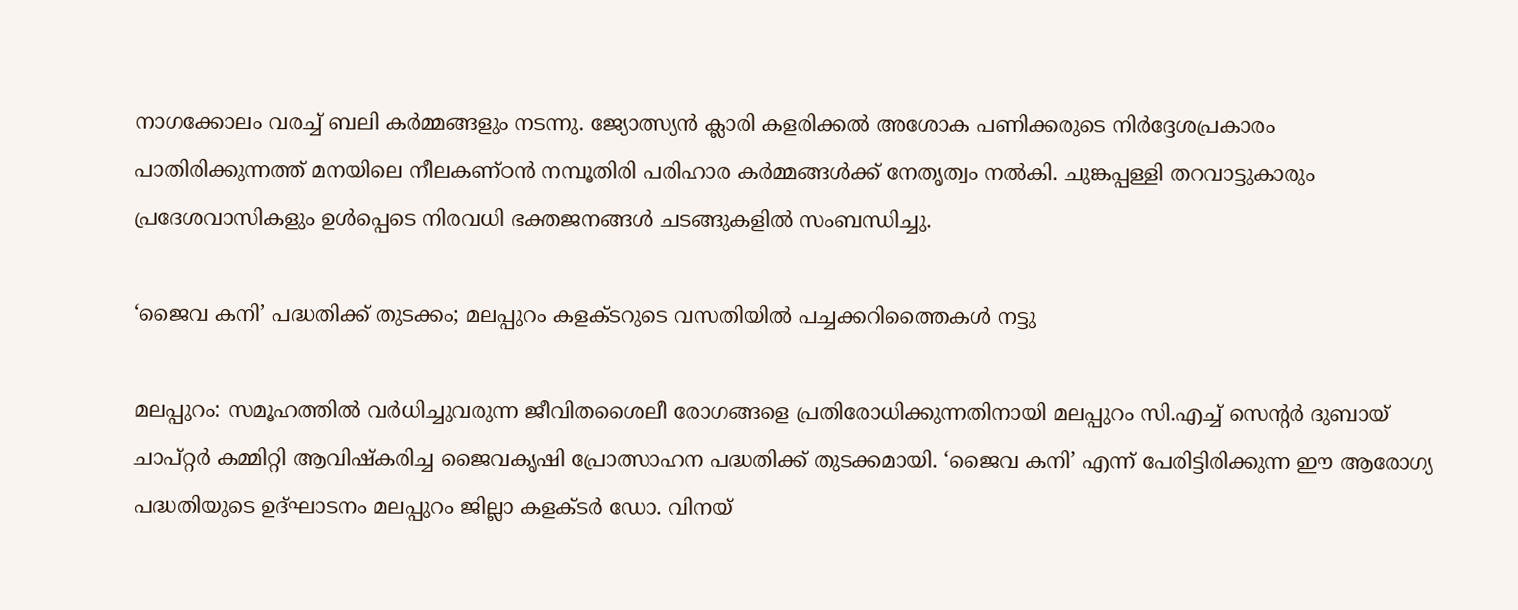നാഗക്കോലം വരച്ച് ബലി കർമ്മങ്ങളും നടന്നു. ജ്യോത്സ്യൻ ക്ലാരി കളരിക്കൽ അശോക പണിക്കരുടെ നിർദ്ദേശപ്രകാരം പാതിരിക്കുന്നത്ത് മനയിലെ നീലകണ്ഠൻ നമ്പൂതിരി പരിഹാര കർമ്മങ്ങൾക്ക് നേതൃത്വം നൽകി. ചുങ്കപ്പള്ളി തറവാട്ടുകാരും പ്രദേശവാസികളും ഉൾപ്പെടെ നിരവധി ഭക്തജനങ്ങൾ ചടങ്ങുകളിൽ സംബന്ധിച്ചു.

‘ജൈവ കനി’ പദ്ധതിക്ക് തുടക്കം; മലപ്പുറം കളക്ടറുടെ വസതിയിൽ പച്ചക്കറിത്തൈകൾ നട്ടു

മലപ്പുറം: സമൂഹത്തിൽ വർധിച്ചുവരുന്ന ജീവിതശൈലീ രോഗങ്ങളെ പ്രതിരോധിക്കുന്നതിനായി മലപ്പുറം സി.എച്ച് സെന്റർ ദുബായ് ചാപ്റ്റർ കമ്മിറ്റി ആവിഷ്കരിച്ച ജൈവകൃഷി പ്രോത്സാഹന പദ്ധതിക്ക് തുടക്കമായി. ‘ജൈവ കനി’ എന്ന് പേരിട്ടിരിക്കുന്ന ഈ ആരോഗ്യ പദ്ധതിയുടെ ഉദ്ഘാടനം മലപ്പുറം ജില്ലാ കളക്ടർ ഡോ. വിനയ്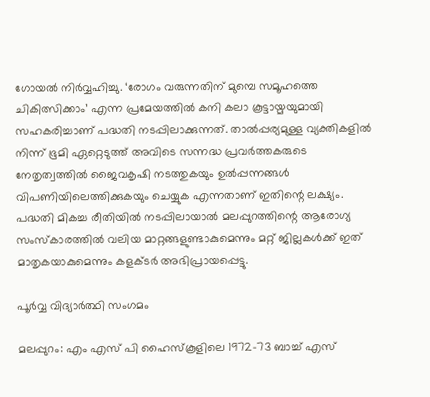ഗോയൽ നിർവ്വഹിച്ചു. ‘രോഗം വരുന്നതിന് മുമ്പെ സമൂഹത്തെ ചികിത്സിക്കാം’ എന്ന പ്രമേയത്തിൽ കനി കലാ കൂട്ടായ്മയുമായി സഹകരിച്ചാണ് പദ്ധതി നടപ്പിലാക്കുന്നത്. താൽപ്പര്യമുള്ള വ്യക്തികളിൽ നിന്ന് ഭൂമി ഏറ്റെടുത്ത് അവിടെ സന്നദ്ധ പ്രവർത്തകരുടെ നേതൃത്വത്തിൽ ജൈവകൃഷി നടത്തുകയും ഉൽപ്പന്നങ്ങൾ വിപണിയിലെത്തിക്കുകയും ചെയ്യുക എന്നതാണ് ഇതിന്റെ ലക്ഷ്യം. പദ്ധതി മികച്ച രീതിയിൽ നടപ്പിലായാൽ മലപ്പുറത്തിന്റെ ആരോഗ്യ സംസ്‌കാരത്തിൽ വലിയ മാറ്റങ്ങളുണ്ടാകുമെന്നും മറ്റ് ജില്ലകൾക്ക് ഇത് മാതൃകയാകുമെന്നും കളക്ടർ അഭിപ്രായപ്പെട്ടു.

പൂര്‍വ്വ വിദ്യാര്‍ത്ഥി സംഗമം

മലപ്പുറം: എം എസ് പി ഹൈസ്കൂളിലെ 1972-73 ബാച്ച് എസ്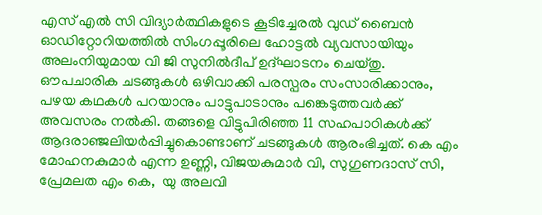എസ് എല്‍ സി വിദ്യാര്‍ത്ഥികളുടെ കൂടിച്ചേരല്‍ വുഡ് ബൈന്‍ ഓഡിറ്റോറിയത്തില്‍ സിംഗപ്പൂരിലെ ഹോട്ടല്‍ വ്യവസായിയും അലംനിയുമായ വി ജി സുനില്‍ദീപ് ഉദ്ഘാടനം ചെയ്തു. ഔപചാരിക ചടങ്ങുകള്‍ ഒഴിവാക്കി പരസ്പരം സംസാരിക്കാനും, പഴയ കഥകള്‍ പറയാനും പാട്ടുപാടാനും പങ്കെടുത്തവര്‍ക്ക് അവസരം നല്‍കി. തങ്ങളെ വിട്ടുപിരിഞ്ഞ 11 സഹപാഠികള്‍ക്ക് ആദരാഞ്ജലിയര്‍പ്പിച്ചുകൊണ്ടാണ് ചടങ്ങുകള്‍ ആരംഭിച്ചത്. കെ എം മോഹനകുമാര്‍ എന്ന ഉണ്ണി, വിജയകുമാര്‍ വി, സുഗുണദാസ് സി, പ്രേമലത എം കെ,  യു അലവി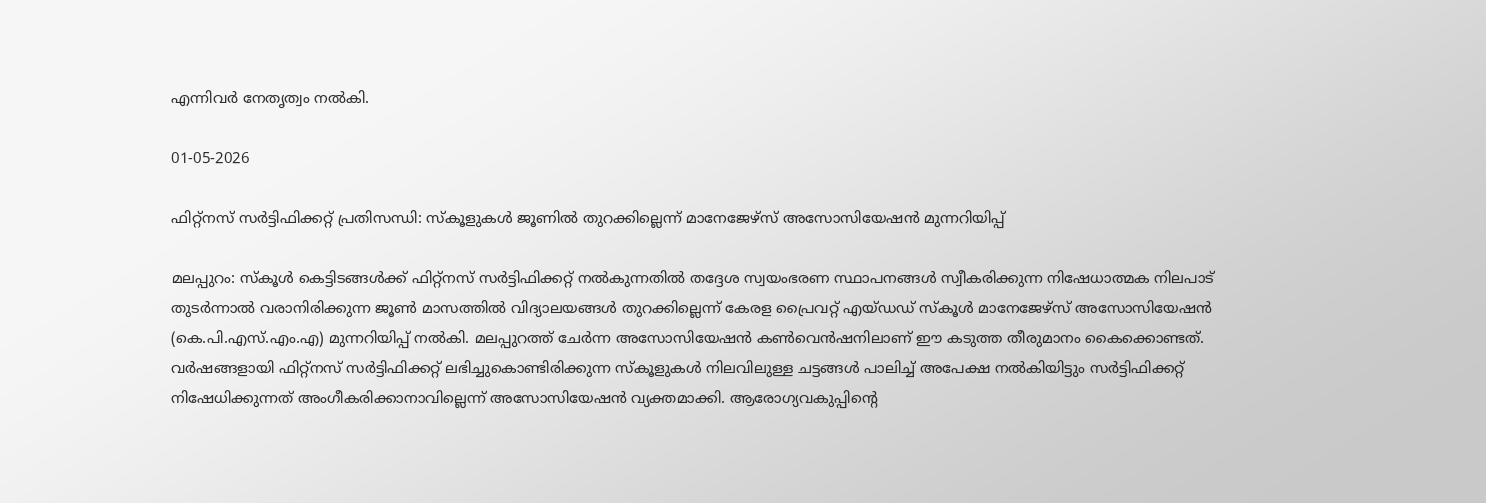എന്നിവര്‍ നേതൃത്വം നല്‍കി.

01-05-2026

ഫിറ്റ്നസ് സർട്ടിഫിക്കറ്റ് പ്രതിസന്ധി: സ്കൂളുകൾ ജൂണിൽ തുറക്കില്ലെന്ന് മാനേജേഴ്സ് അസോസിയേഷൻ മുന്നറിയിപ്പ്

മലപ്പുറം: സ്കൂൾ കെട്ടിടങ്ങൾക്ക് ഫിറ്റ്നസ് സർട്ടിഫിക്കറ്റ് നൽകുന്നതിൽ തദ്ദേശ സ്വയംഭരണ സ്ഥാപനങ്ങൾ സ്വീകരിക്കുന്ന നിഷേധാത്മക നിലപാട് തുടർന്നാൽ വരാനിരിക്കുന്ന ജൂൺ മാസത്തിൽ വിദ്യാലയങ്ങൾ തുറക്കില്ലെന്ന് കേരള പ്രൈവറ്റ് എയ്ഡഡ് സ്കൂൾ മാനേജേഴ്സ് അസോസിയേഷൻ (കെ.പി.എസ്.എം.എ) മുന്നറിയിപ്പ് നൽകി. മലപ്പുറത്ത് ചേർന്ന അസോസിയേഷൻ കൺവെൻഷനിലാണ് ഈ കടുത്ത തീരുമാനം കൈക്കൊണ്ടത്. വർഷങ്ങളായി ഫിറ്റ്നസ് സർട്ടിഫിക്കറ്റ് ലഭിച്ചുകൊണ്ടിരിക്കുന്ന സ്കൂളുകൾ നിലവിലുള്ള ചട്ടങ്ങൾ പാലിച്ച് അപേക്ഷ നൽകിയിട്ടും സർട്ടിഫിക്കറ്റ് നിഷേധിക്കുന്നത് അംഗീകരിക്കാനാവില്ലെന്ന് അസോസിയേഷൻ വ്യക്തമാക്കി. ആരോഗ്യവകുപ്പിന്റെ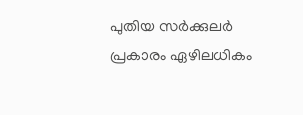പുതിയ സർക്കുലർ പ്രകാരം ഏഴിലധികം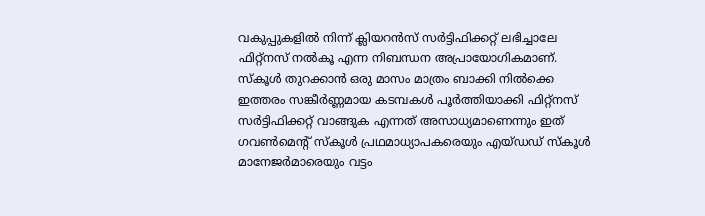വകുപ്പുകളിൽ നിന്ന് ക്ലിയറൻസ് സർട്ടിഫിക്കറ്റ് ലഭിച്ചാലേ ഫിറ്റ്നസ് നൽകൂ എന്ന നിബന്ധന അപ്രായോഗികമാണ്. സ്കൂൾ തുറക്കാൻ ഒരു മാസം മാത്രം ബാക്കി നിൽക്കെ ഇത്തരം സങ്കീർണ്ണമായ കടമ്പകൾ പൂർത്തിയാക്കി ഫിറ്റ്നസ് സർട്ടിഫിക്കറ്റ് വാങ്ങുക എന്നത് അസാധ്യമാണെന്നും ഇത് ഗവൺമെന്റ് സ്കൂൾ പ്രഥമാധ്യാപകരെയും എയ്ഡഡ് സ്കൂൾ മാനേജർമാരെയും വട്ടം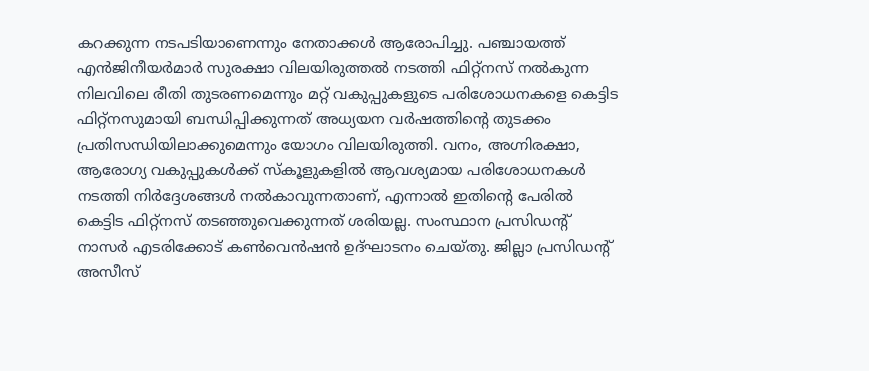കറക്കുന്ന നടപടിയാണെന്നും നേതാക്കൾ ആരോപിച്ചു. പഞ്ചായത്ത് എൻജിനീയർമാർ സുരക്ഷാ വിലയിരുത്തൽ നടത്തി ഫിറ്റ്നസ് നൽകുന്ന നിലവിലെ രീതി തുടരണമെന്നും മറ്റ് വകുപ്പുകളുടെ പരിശോധനകളെ കെട്ടിട ഫിറ്റ്നസുമായി ബന്ധിപ്പിക്കുന്നത് അധ്യയന വർഷത്തിന്റെ തുടക്കം പ്രതിസന്ധിയിലാക്കുമെന്നും യോഗം വിലയിരുത്തി. വനം, അഗ്നിരക്ഷാ, ആരോഗ്യ വകുപ്പുകൾക്ക് സ്കൂളുകളിൽ ആവശ്യമായ പരിശോധനകൾ നടത്തി നിർദ്ദേശങ്ങൾ നൽകാവുന്നതാണ്, എന്നാൽ ഇതിന്റെ പേരിൽ കെട്ടിട ഫിറ്റ്നസ് തടഞ്ഞുവെക്കുന്നത് ശരിയല്ല. സംസ്ഥാന പ്രസിഡന്റ് നാസർ എടരിക്കോട് കൺവെൻഷൻ ഉദ്ഘാടനം ചെയ്തു. ജില്ലാ പ്രസിഡന്റ് അസീസ്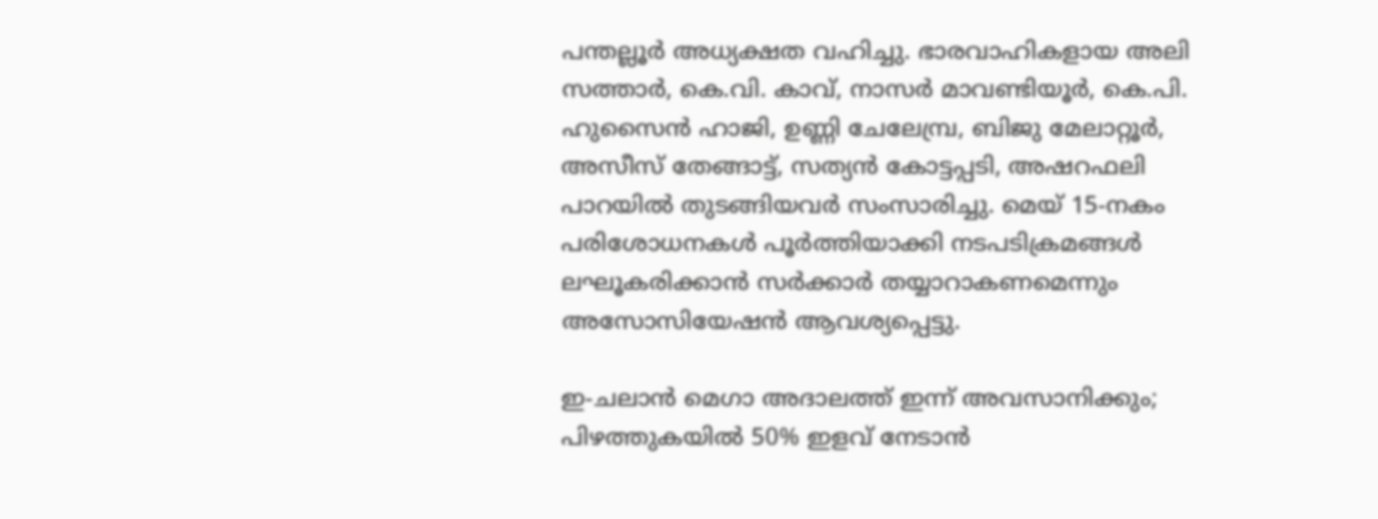പന്തല്ലൂർ അധ്യക്ഷത വഹിച്ചു. ഭാരവാഹികളായ അലി സത്താർ, കെ.വി. കാവ്, നാസർ മാവണ്ടിയൂർ, കെ.പി. ഹുസൈൻ ഹാജി, ഉണ്ണി ചേലേമ്പ്ര, ബിജു മേലാറ്റൂർ, അസീസ് തേങ്ങാട്ട്, സത്യൻ കോട്ടപ്പടി, അഷറഫലി പാറയിൽ തുടങ്ങിയവർ സംസാരിച്ചു. മെയ് 15-നകം പരിശോധനകൾ പൂർത്തിയാക്കി നടപടിക്രമങ്ങൾ ലഘൂകരിക്കാൻ സർക്കാർ തയ്യാറാകണമെന്നും അസോസിയേഷൻ ആവശ്യപ്പെട്ടു.

ഇ-ചലാൻ മെഗാ അദാലത്ത് ഇന്ന് അവസാനിക്കും; പിഴത്തുകയിൽ 50% ഇളവ് നേടാൻ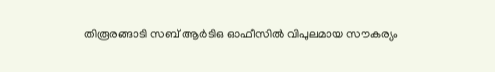തിരൂരങ്ങാടി സബ് ആർടിഒ ഓഫീസിൽ വിപുലമായ സൗകര്യം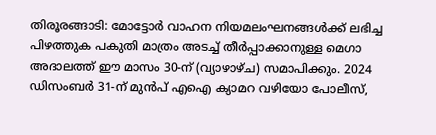തിരൂരങ്ങാടി: മോട്ടോർ വാഹന നിയമലംഘനങ്ങൾക്ക് ലഭിച്ച പിഴത്തുക പകുതി മാത്രം അടച്ച് തീർപ്പാക്കാനുള്ള മെഗാ അദാലത്ത് ഈ മാസം 30-ന് (വ്യാഴാഴ്ച) സമാപിക്കും. 2024 ഡിസംബർ 31-ന് മുൻപ് എഐ ക്യാമറ വഴിയോ പോലീസ്,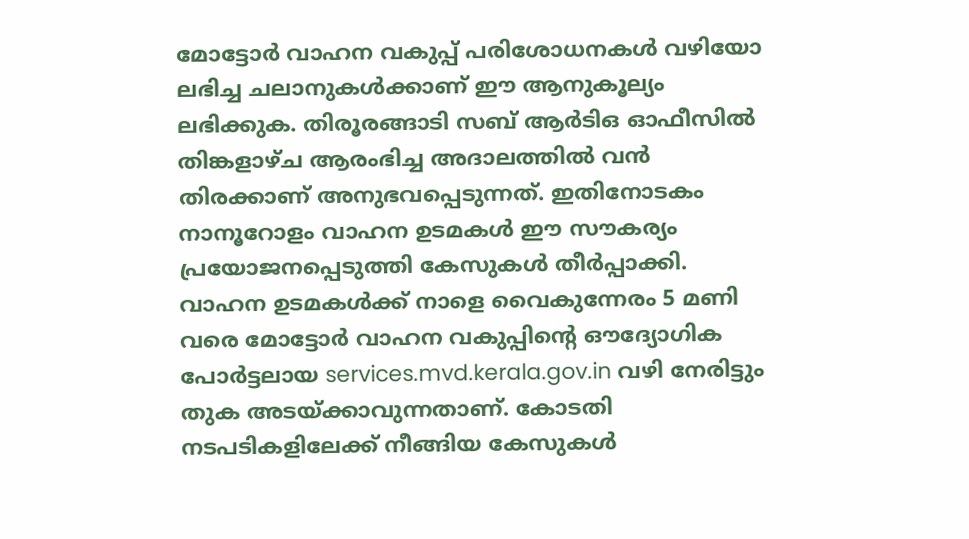മോട്ടോർ വാഹന വകുപ്പ് പരിശോധനകൾ വഴിയോ ലഭിച്ച ചലാനുകൾക്കാണ് ഈ ആനുകൂല്യം ലഭിക്കുക. തിരൂരങ്ങാടി സബ് ആർടിഒ ഓഫീസിൽ തിങ്കളാഴ്ച ആരംഭിച്ച അദാലത്തിൽ വൻ തിരക്കാണ് അനുഭവപ്പെടുന്നത്. ഇതിനോടകം നാനൂറോളം വാഹന ഉടമകൾ ഈ സൗകര്യം പ്രയോജനപ്പെടുത്തി കേസുകൾ തീർപ്പാക്കി. വാഹന ഉടമകൾക്ക് നാളെ വൈകുന്നേരം 5 മണി വരെ മോട്ടോർ വാഹന വകുപ്പിന്റെ ഔദ്യോഗിക പോർട്ടലായ services.mvd.kerala.gov.in വഴി നേരിട്ടും തുക അടയ്ക്കാവുന്നതാണ്. കോടതി നടപടികളിലേക്ക് നീങ്ങിയ കേസുകൾ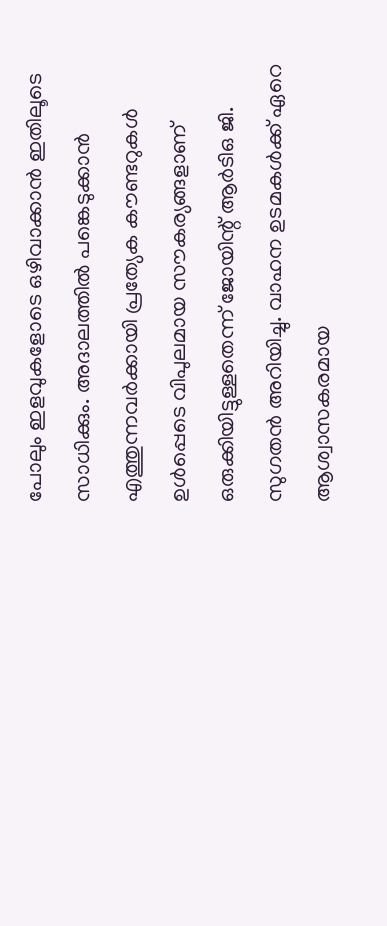പോലും ഇളവുകളോടെ ഒഴിവാക്കാൻ ഇതിലൂടെ സാധിക്കും. അദാലത്തിൽ പങ്കെടുക്കാൻ എത്തുന്നവർക്കായി പ്രത്യേക കൗണ്ടറുകൾ ഉൾപ്പെടെ വിപുലമായ സൗകര്യങ്ങളാണ് ഒരുക്കിയിട്ടുള്ളതെന്ന് ജോയിന്റ് ആർടിഒ ജി. സുഗതൻ അറിയിച്ചു. വാഹന ഉടമകൾക്ക് ഏറെ ആശ്വാസകരമായ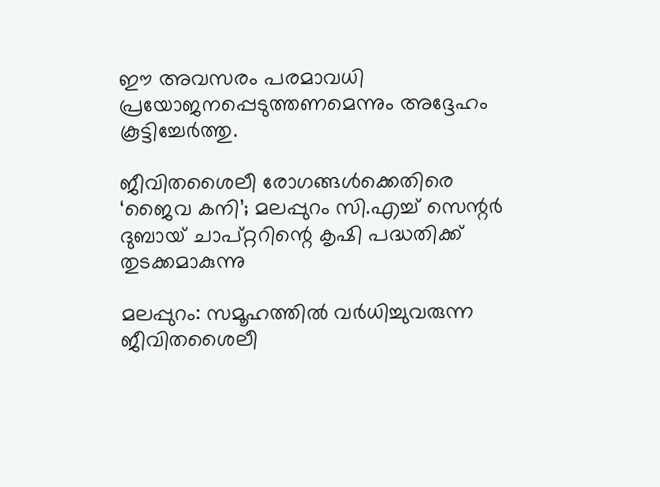ഈ അവസരം പരമാവധി പ്രയോജനപ്പെടുത്തണമെന്നും അദ്ദേഹം കൂട്ടിച്ചേർത്തു.

ജീവിതശൈലീ രോഗങ്ങൾക്കെതിരെ ‘ജൈവ കനി’; മലപ്പുറം സി.എച്ച് സെന്റർ ദുബായ് ചാപ്റ്ററിന്റെ കൃഷി പദ്ധതിക്ക് തുടക്കമാകുന്നു

മലപ്പുറം: സമൂഹത്തിൽ വർധിച്ചുവരുന്ന ജീവിതശൈലീ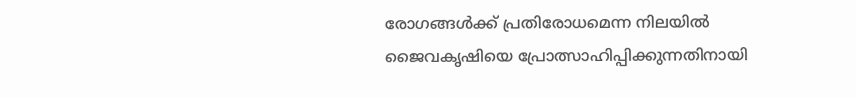രോഗങ്ങൾക്ക് പ്രതിരോധമെന്ന നിലയിൽ ജൈവകൃഷിയെ പ്രോത്സാഹിപ്പിക്കുന്നതിനായി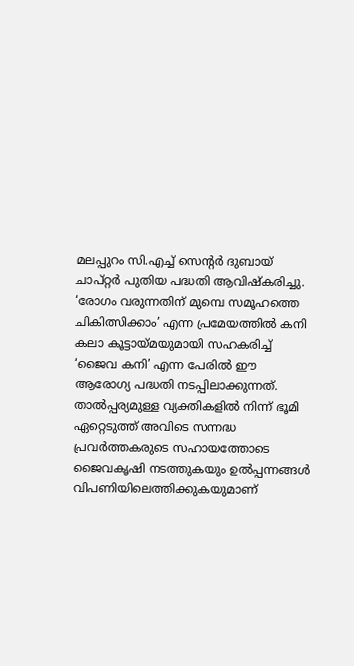മലപ്പുറം സി.എച്ച് സെന്റർ ദുബായ് ചാപ്റ്റർ പുതിയ പദ്ധതി ആവിഷ്കരിച്ചു. ‘രോഗം വരുന്നതിന് മുമ്പെ സമൂഹത്തെ ചികിത്സിക്കാം’ എന്ന പ്രമേയത്തിൽ കനി കലാ കൂട്ടായ്മയുമായി സഹകരിച്ച് ‘ജൈവ കനി’ എന്ന പേരിൽ ഈ ആരോഗ്യ പദ്ധതി നടപ്പിലാക്കുന്നത്. താൽപ്പര്യമുള്ള വ്യക്തികളിൽ നിന്ന് ഭൂമി ഏറ്റെടുത്ത് അവിടെ സന്നദ്ധ പ്രവർത്തകരുടെ സഹായത്തോടെ ജൈവകൃഷി നടത്തുകയും ഉൽപ്പന്നങ്ങൾ വിപണിയിലെത്തിക്കുകയുമാണ്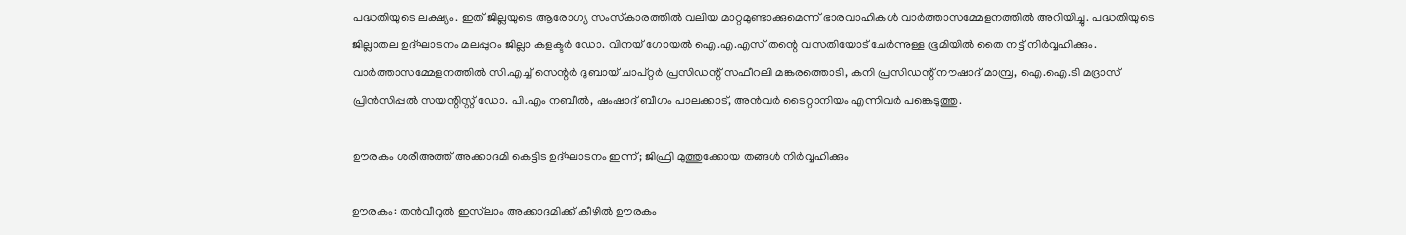പദ്ധതിയുടെ ലക്ഷ്യം. ഇത് ജില്ലയുടെ ആരോഗ്യ സംസ്‌കാരത്തിൽ വലിയ മാറ്റമുണ്ടാക്കുമെന്ന് ഭാരവാഹികൾ വാർത്താസമ്മേളനത്തിൽ അറിയിച്ചു. പദ്ധതിയുടെ ജില്ലാതല ഉദ്ഘാടനം മലപ്പുറം ജില്ലാ കളക്ടർ ഡോ. വിനയ് ഗോയൽ ഐ.എ.എസ് തന്റെ വസതിയോട് ചേർന്നുള്ള ഭൂമിയിൽ തൈ നട്ട് നിർവ്വഹിക്കും. വാർത്താസമ്മേളനത്തിൽ സി.എച്ച് സെന്റർ ദുബായ് ചാപ്റ്റർ പ്രസിഡന്റ് സഫീറലി മങ്കരത്തൊടി, കനി പ്രസിഡന്റ് നൗഷാദ് മാമ്പ്ര, ഐ.ഐ.ടി മദ്രാസ് പ്രിൻസിപ്പൽ സയന്റിസ്റ്റ് ഡോ. പി.എം നബീൽ, ഷംഷാദ് ബീഗം പാലക്കാട്, അൻവർ ടൈറ്റാനിയം എന്നിവർ പങ്കെടുത്തു.

ഊരകം ശരീഅത്ത് അക്കാദമി കെട്ടിട ഉദ്ഘാടനം ഇന്ന്; ജിഫ്രി മുത്തുക്കോയ തങ്ങൾ നിർവ്വഹിക്കും

ഊരകം: തൻവീറുൽ ഇസ്‌ലാം അക്കാദമിക്ക് കീഴിൽ ഊരകം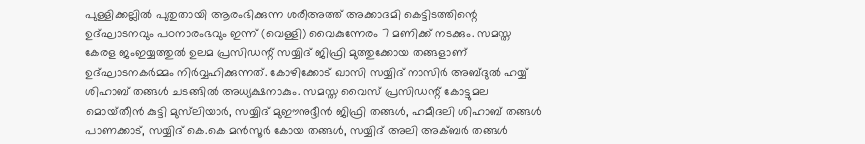പുള്ളിക്കല്ലിൽ പുതുതായി ആരംഭിക്കുന്ന ശരീഅത്ത് അക്കാദമി കെട്ടിടത്തിന്റെ ഉദ്ഘാടനവും പഠനാരംഭവും ഇന്ന് (വെള്ളി) വൈകുന്നേരം 7 മണിക്ക് നടക്കും. സമസ്ത കേരള ജംഇയ്യത്തുൽ ഉലമ പ്രസിഡന്റ് സയ്യിദ് ജിഫ്രി മുത്തുക്കോയ തങ്ങളാണ് ഉദ്ഘാടനകർമ്മം നിർവ്വഹിക്കുന്നത്. കോഴിക്കോട് ഖാസി സയ്യിദ് നാസിർ അബ്ദുൽ ഹയ്യ് ശിഹാബ് തങ്ങൾ ചടങ്ങിൽ അധ്യക്ഷനാകും. സമസ്ത വൈസ് പ്രസിഡന്റ് കോട്ടുമല മൊയ്‌തീൻ കുട്ടി മുസ്‌ലിയാർ, സയ്യിദ് മുഈനുദ്ദീൻ ജിഫ്രി തങ്ങൾ, ഹമീദലി ശിഹാബ് തങ്ങൾ പാണക്കാട്, സയ്യിദ് കെ.കെ മൻസൂർ കോയ തങ്ങൾ, സയ്യിദ് അലി അക്ബർ തങ്ങൾ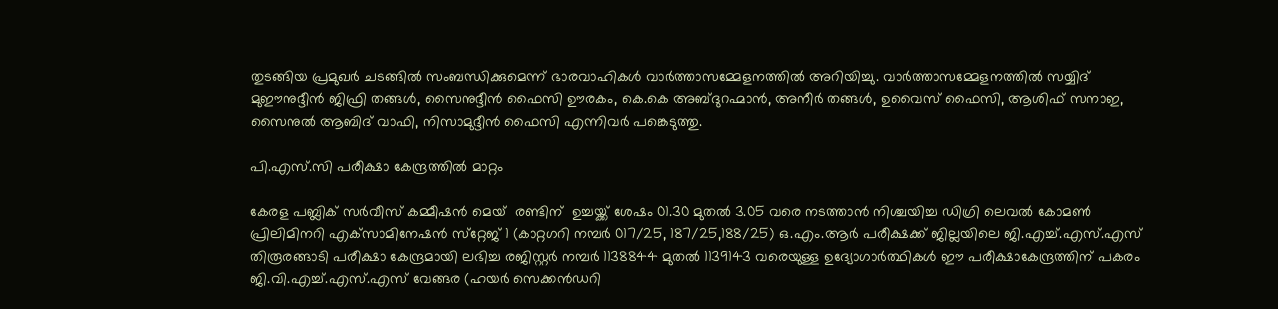തുടങ്ങിയ പ്രമുഖർ ചടങ്ങിൽ സംബന്ധിക്കുമെന്ന് ഭാരവാഹികൾ വാർത്താസമ്മേളനത്തിൽ അറിയിച്ചു. വാർത്താസമ്മേളനത്തിൽ സയ്യിദ് മുഈനുദ്ദീൻ ജിഫ്രി തങ്ങൾ, സൈനുദ്ദീൻ ഫൈസി ഊരകം, കെ.കെ അബ്ദുറഹ്മാൻ, അനീർ തങ്ങൾ, ഉവൈസ് ഫൈസി, ആശിഫ് സനാഇ, സൈനുൽ ആബിദ് വാഫി, നിസാമുദ്ദീൻ ഫൈസി എന്നിവർ പങ്കെടുത്തു.

പി.എസ്.സി പരീക്ഷാ കേന്ദ്രത്തില്‍ മാറ്റം

കേരള പബ്ലിക് സര്‍വീസ് കമ്മീഷന്‍ മെയ്  രണ്ടിന്  ഉച്ചയ്ക്ക് ശേഷം 01.30 മുതല്‍ 3.05 വരെ നടത്താന്‍ നിശ്ചയിച്ച ഡിഗ്രി ലെവല്‍ കോമണ്‍ പ്രിലിമിനറി എക്‌സാമിനേഷന്‍ സ്‌റ്റേജ് 1 (കാറ്റഗറി നമ്പര്‍ 017/25, 187/25,188/25) ഒ.എം.ആര്‍ പരീക്ഷക്ക് ജില്ലയിലെ ജി.എച്ച്.എസ്.എസ് തിരൂരങ്ങാടി പരീക്ഷാ കേന്ദ്രമായി ലഭിച്ച രജിസ്റ്റര്‍ നമ്പര്‍ 1138844 മുതല്‍ 1139143 വരെയുള്ള ഉദ്യോഗാര്‍ത്ഥികള്‍ ഈ പരീക്ഷാകേന്ദ്രത്തിന് പകരം ജി.വി.എച്ച്.എസ്.എസ് വേങ്ങര (ഹയര്‍ സെക്കന്‍ഡറി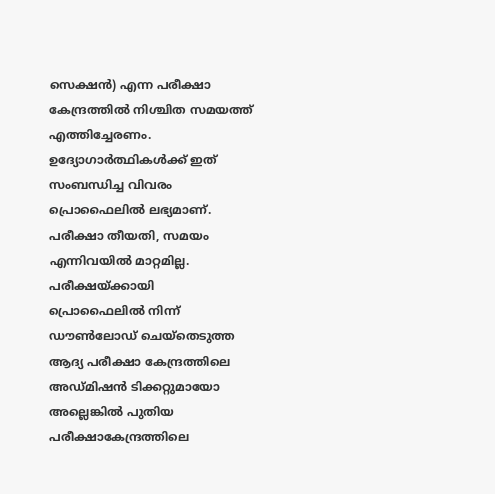സെക്ഷന്‍) എന്ന പരീക്ഷാ കേന്ദ്രത്തില്‍ നിശ്ചിത സമയത്ത് എത്തിച്ചേരണം. ഉദ്യോഗാര്‍ത്ഥികള്‍ക്ക് ഇത് സംബന്ധിച്ച വിവരം പ്രൊഫൈലില്‍ ലഭ്യമാണ്. പരീക്ഷാ തീയതി, സമയം എന്നിവയില്‍ മാറ്റമില്ല. പരീക്ഷയ്ക്കായി പ്രൊഫൈലില്‍ നിന്ന് ഡൗണ്‍ലോഡ് ചെയ്‌തെടുത്ത ആദ്യ പരീക്ഷാ കേന്ദ്രത്തിലെ അഡ്മിഷന്‍ ടിക്കറ്റുമായോ അല്ലെങ്കില്‍ പുതിയ പരീക്ഷാകേന്ദ്രത്തിലെ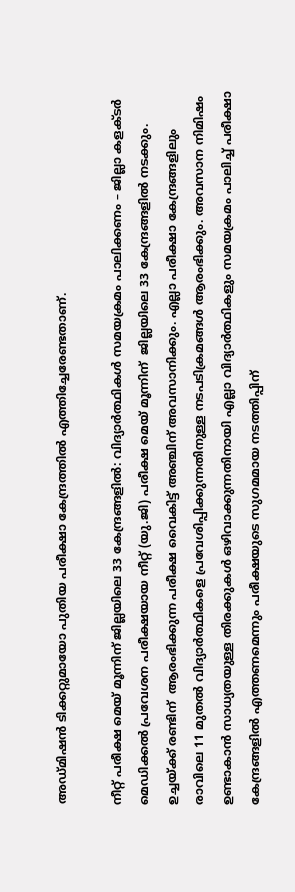അഡ്മിഷന്‍ ടിക്കറ്റുമായോ പുതിയ പരീക്ഷാ കേന്ദ്രത്തില്‍ എത്തിച്ചേരേണ്ടതാണ്.

നീറ്റ് പരീക്ഷ മെയ്‌ മൂന്നിന് ജില്ലയിലെ 33 കേന്ദ്രങ്ങളിൽ: വിദ്യാർത്ഥികൾ സമയക്രമം പാലിക്കണം – ജില്ലാ കളക്ടർ
മെഡിക്കൽ പ്രവേശന പരീക്ഷയായ നീറ്റ് (യു.ജി) പരീക്ഷ മെയ്‌ മൂന്നിന്  ജില്ലയിലെ 33 കേന്ദ്രങ്ങളിൽ നടക്കും. ഉച്ചയ്ക്ക് രണ്ടിന്  ആരംഭിക്കുന്ന പരീക്ഷ വൈകിട്ട് അഞ്ചിന് അവസാനിക്കും. എല്ലാ പരീക്ഷാ കേന്ദ്രങ്ങളിലും രാവിലെ 11 മുതൽ വിദ്യാർത്ഥികളെ പ്രവേശിപ്പിക്കുന്നതിനുള്ള നടപടിക്രമങ്ങൾ ആരംഭിക്കും. അവസാന നിമിഷം ഉണ്ടാകാൻ സാധ്യതയുള്ള തിരക്കുകൾ ഒഴിവാക്കുന്നതിനായി എല്ലാ വിദ്യാർത്ഥികളും സമയക്രമം പാലിച്ച് പരീക്ഷാ കേന്ദ്രങ്ങളിൽ എത്തണമെന്നും പരീക്ഷയുടെ സുഗമമായ നടത്തിപ്പിന്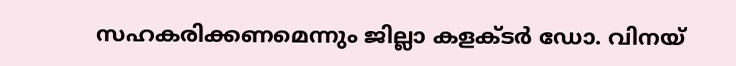സഹകരിക്കണമെന്നും ജില്ലാ കളക്ടർ ഡോ. വിനയ്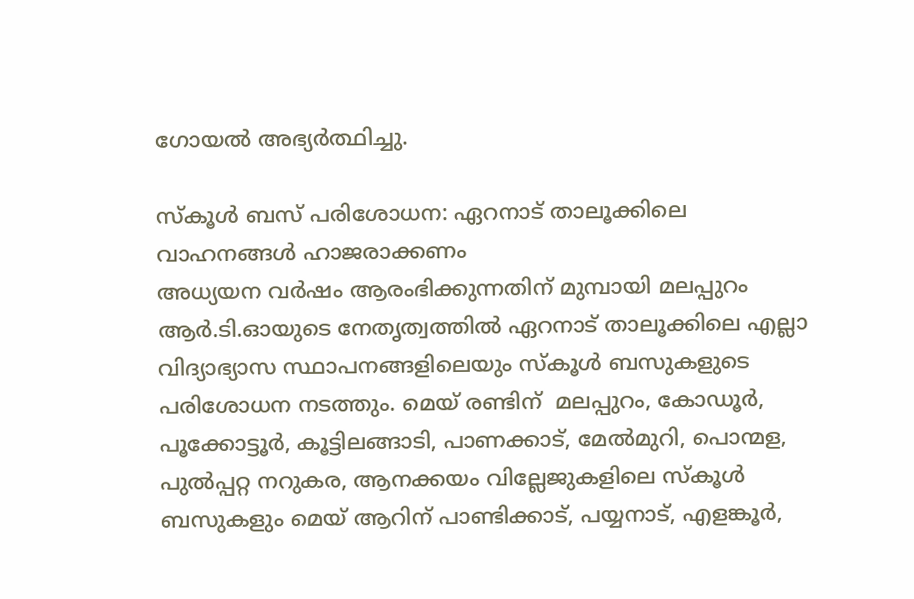ഗോയൽ അഭ്യർത്ഥിച്ചു.

സ്‌കൂള്‍ ബസ് പരിശോധന: ഏറനാട് താലൂക്കിലെ വാഹനങ്ങള്‍ ഹാജരാക്കണം
അധ്യയന വര്‍ഷം ആരംഭിക്കുന്നതിന് മുമ്പായി മലപ്പുറം ആര്‍.ടി.ഓയുടെ നേതൃത്വത്തില്‍ ഏറനാട് താലൂക്കിലെ എല്ലാ വിദ്യാഭ്യാസ സ്ഥാപനങ്ങളിലെയും സ്‌കൂള്‍ ബസുകളുടെ പരിശോധന നടത്തും. മെയ് രണ്ടിന്  മലപ്പുറം, കോഡൂര്‍, പൂക്കോട്ടൂര്‍, കൂട്ടിലങ്ങാടി, പാണക്കാട്, മേല്‍മുറി, പൊന്മള, പുല്‍പ്പറ്റ നറുകര, ആനക്കയം വില്ലേജുകളിലെ സ്‌കൂള്‍ ബസുകളും മെയ് ആറിന് പാണ്ടിക്കാട്, പയ്യനാട്, എളങ്കൂര്‍,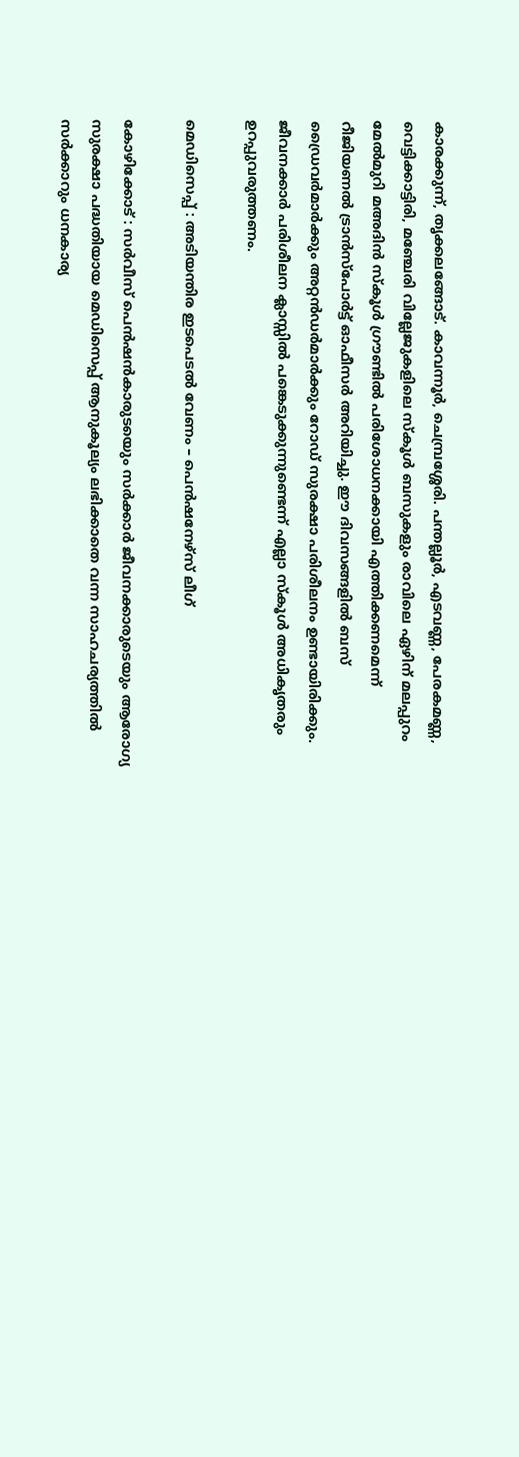കാരക്കുന്ന്, തൃക്കലങ്ങോട്. കാവന്നൂര്‍, ചെമ്പ്രശ്ശേരി. പന്തല്ലൂര്‍, എടവണ്ണ, പേരകമണ്ണ, വെട്ടിക്കാട്ടിരി, മഞ്ചേരി വില്ലേജുകളിലെ സ്‌കൂള്‍ ബസുകളും രാവിലെ ഏഴിന് മലപ്പുറം മേല്‍മുറി മഅദിന്‍ സ്‌കൂള്‍ ഗ്രൗണ്ടില്‍ പരിശോധനക്കായി എത്തിക്കണമെന്ന് റീജിയണല്‍ ട്രാന്‍സ്‌പോര്‍ട്ട് ഓഫീസര്‍ അറിയിച്ചു. ഈ ദിവസങ്ങളില്‍ ബസ് ഡ്രൈവര്‍മാര്‍ക്കും അറ്റന്‍ഡര്‍മാര്‍ക്കും റോഡ് സുരക്ഷാ പരിശീലനം ഉണ്ടായിരിക്കും. ജീവനക്കാര്‍ പരിശീലന ക്ലാസ്സില്‍ പങ്കെടുക്കുന്നുണ്ടെന്ന് എല്ലാ സ്‌കൂള്‍ അധികൃതരും ഉറപ്പുവരുത്തണം.

മെഡിസെപ്പ് : അടിയന്തിര ഇടപെടല്‍ വേണം – പെന്‍ഷനേഴ്‌സ് ലീഗ്

കോഴിക്കോട് : സര്‍വീസ് പെന്‍ഷന്‍കാരുടയെും സര്‍ക്കാര്‍ ജീവനക്കാരുടെയും ആരോഗ്യ സുരക്ഷാ പദ്ധതിയായ മെഡിസെപ്പ് ആനുകൂല്യം ലഭിക്കാതെ വന്ന സാഹചര്യത്തില്‍ സര്‍ക്കാറും ധനകാര്യ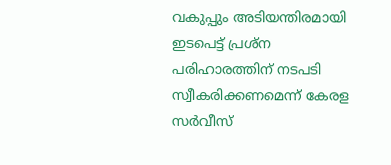വകുപ്പും അടിയന്തിരമായി ഇടപെട്ട് പ്രശ്‌ന പരിഹാരത്തിന് നടപടി സ്വീകരിക്കണമെന്ന് കേരള സര്‍വീസ്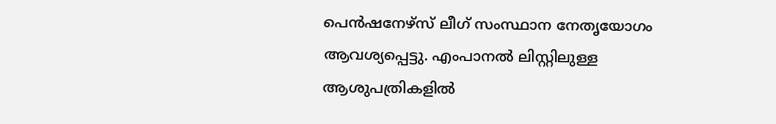പെന്‍ഷനേഴ്‌സ് ലീഗ് സംസ്ഥാന നേതൃയോഗം ആവശ്യപ്പെട്ടു. എംപാനല്‍ ലിസ്റ്റിലുള്ള ആശുപത്രികളില്‍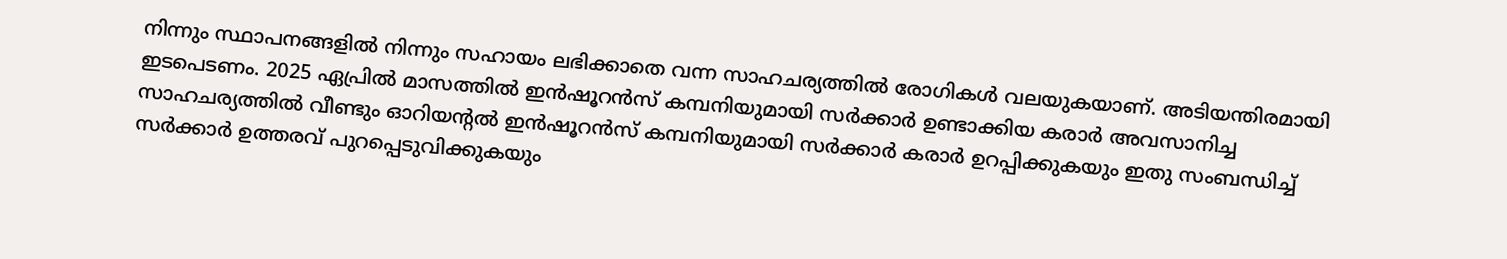നിന്നും സ്ഥാപനങ്ങളില്‍ നിന്നും സഹായം ലഭിക്കാതെ വന്ന സാഹചര്യത്തില്‍ രോഗികള്‍ വലയുകയാണ്. അടിയന്തിരമായി ഇടപെടണം. 2025 ഏപ്രില്‍ മാസത്തില്‍ ഇന്‍ഷൂറന്‍സ് കമ്പനിയുമായി സര്‍ക്കാര്‍ ഉണ്ടാക്കിയ കരാര്‍ അവസാനിച്ച സാഹചര്യത്തില്‍ വീണ്ടും ഓറിയന്റല്‍ ഇന്‍ഷൂറന്‍സ് കമ്പനിയുമായി സര്‍ക്കാര്‍ കരാര്‍ ഉറപ്പിക്കുകയും ഇതു സംബന്ധിച്ച് സര്‍ക്കാര്‍ ഉത്തരവ് പുറപ്പെടുവിക്കുകയും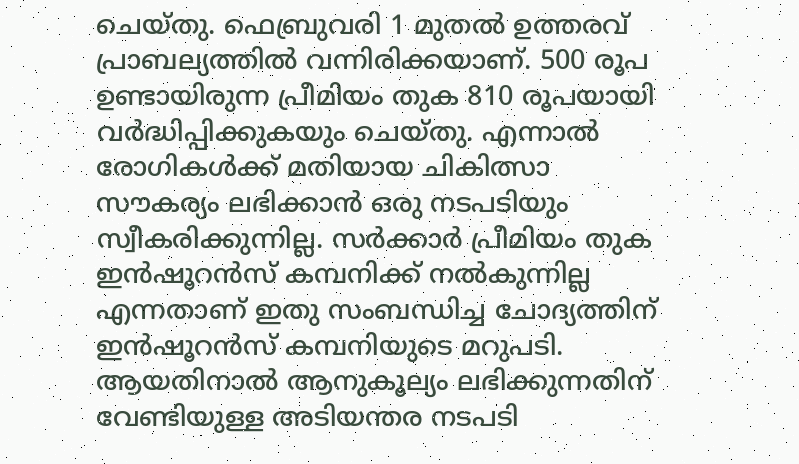ചെയ്തു. ഫെബ്രുവരി 1 മുതല്‍ ഉത്തരവ് പ്രാബല്യത്തില്‍ വന്നിരിക്കയാണ്. 500 രൂപ ഉണ്ടായിരുന്ന പ്രീമിയം തുക 810 രൂപയായി വര്‍ദ്ധിപ്പിക്കുകയും ചെയ്തു. എന്നാല്‍ രോഗികള്‍ക്ക് മതിയായ ചികിത്സാ സൗകര്യം ലഭിക്കാന്‍ ഒരു നടപടിയും സ്വീകരിക്കുന്നില്ല. സര്‍ക്കാര്‍ പ്രീമിയം തുക  ഇന്‍ഷൂറന്‍സ് കമ്പനിക്ക് നല്‍കുന്നില്ല എന്നതാണ് ഇതു സംബന്ധിച്ച ചോദ്യത്തിന് ഇന്‍ഷൂറന്‍സ് കമ്പനിയുടെ മറുപടി. ആയതിനാല്‍ ആനുകൂല്യം ലഭിക്കുന്നതിന് വേണ്ടിയുള്ള അടിയന്തര നടപടി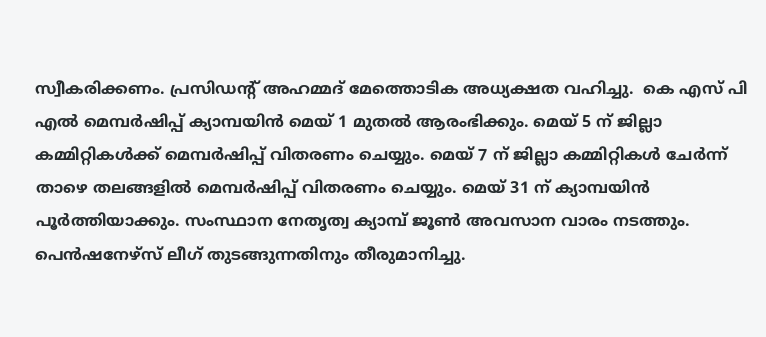സ്വീകരിക്കണം. പ്രസിഡന്റ് അഹമ്മദ് മേത്തൊടിക അധ്യക്ഷത വഹിച്ചു.  കെ എസ് പി എല്‍ മെമ്പര്‍ഷിപ്പ് ക്യാമ്പയിന്‍ മെയ് 1 മുതല്‍ ആരംഭിക്കും. മെയ് 5 ന് ജില്ലാ കമ്മിറ്റികള്‍ക്ക് മെമ്പര്‍ഷിപ്പ് വിതരണം ചെയ്യും. മെയ് 7 ന് ജില്ലാ കമ്മിറ്റികള്‍ ചേര്‍ന്ന് താഴെ തലങ്ങളില്‍ മെമ്പര്‍ഷിപ്പ് വിതരണം ചെയ്യും. മെയ് 31 ന് ക്യാമ്പയിന്‍ പൂര്‍ത്തിയാക്കും. സംസ്ഥാന നേതൃത്വ ക്യാമ്പ് ജൂണ്‍ അവസാന വാരം നടത്തും. പെന്‍ഷനേഴ്‌സ് ലീഗ് തുടങ്ങുന്നതിനും തീരുമാനിച്ചു.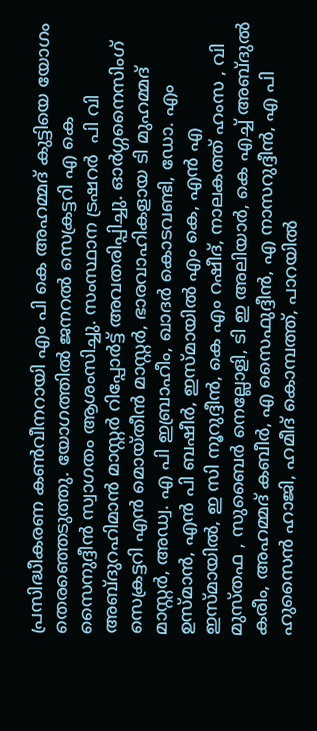പ്രസിദ്ധീകരണ കണ്‍വീനറായി എം പി കെ അഹമ്മദ് കുട്ടിയെ യോഗം തെരഞ്ഞെടുത്തു. യോഗത്തില്‍ ജനറല്‍ സെക്രട്ടറി എ കെ സൈനുദ്ദീന്‍ സ്വാഗതം ആശംസിച്ചു. സംസ്ഥാന ട്രഷറര്‍  പി വി അബ്ദുറഹിമാന്‍ മാസ്റ്റര്‍ റിപ്പോര്‍ട്ട് അവതരിപ്പിച്ചു. ഓര്‍ഗ്ഗനൈസിംഗ് സെക്രട്ടറി എന്‍ മൊയ്തീന്‍ മാസ്റ്റര്‍, ഭാരവാഹികളായ ടി മുഹമ്മദ് മാസ്റ്റര്‍, അഡ്വ. എ പി ഇബ്രാഹീം, ഖാദര്‍ കൊടവണ്ടി, ഡോ. എം ഉസ്മാന്‍, എന്‍ പി ബഷീര്‍, ഇസ്മായില്‍ എം കെ, എന്‍ എ ഇസ്മായില്‍, ഇ സി നൂറുദ്ദീന്‍, കെ എം റഷീദ്, നാലകത്ത് ഹംസ , വി മുസ്തഫ , സുബൈര്‍ നെല്ലോളി, ടി ഇ അലിയാര്‍, കെ എച്ച് അബ്ദുല്‍ കരീം, അഹമ്മദ് കബീര്‍, എ സൈഫുദ്ദീന്‍, എ നാസറുദ്ദീന്‍, എ പി ഹുസൈന്‍ ഹാജി, ഹമീദ് കൊമ്പത്ത്, പാറയില്‍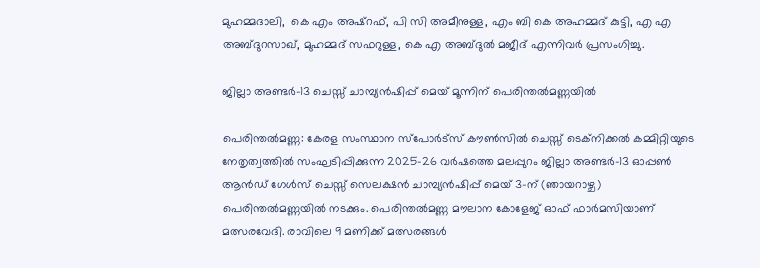മുഹമ്മദാലി,  കെ എം അഷ്‌റഫ്, പി സി അമീനുള്ള, എം ബി കെ അഹമ്മദ് കുട്ടി, എ എ അബ്ദുറസാഖ്, മുഹമ്മദ് സഫറുള്ള, കെ എ അബ്ദുല്‍ മജീദ് എന്നിവര്‍ പ്രസംഗിച്ചു.

ജില്ലാ അണ്ടർ-13 ചെസ്സ് ചാമ്പ്യൻഷിപ്പ് മെയ് മൂന്നിന് പെരിന്തൽമണ്ണയിൽ

പെരിന്തൽമണ്ണ: കേരള സംസ്ഥാന സ്പോർട്സ് കൗൺസിൽ ചെസ്സ് ടെക്നിക്കൽ കമ്മിറ്റിയുടെ നേതൃത്വത്തിൽ സംഘടിപ്പിക്കുന്ന 2025-26 വർഷത്തെ മലപ്പുറം ജില്ലാ അണ്ടർ-13 ഓപ്പൺ ആൻഡ് ഗേൾസ് ചെസ്സ് സെലക്ഷൻ ചാമ്പ്യൻഷിപ്പ് മെയ് 3-ന് (ഞായറാഴ്ച) പെരിന്തൽമണ്ണയിൽ നടക്കും. പെരിന്തൽമണ്ണ മൗലാന കോളേജ് ഓഫ് ഫാർമസിയാണ് മത്സരവേദി. രാവിലെ 9 മണിക്ക് മത്സരങ്ങൾ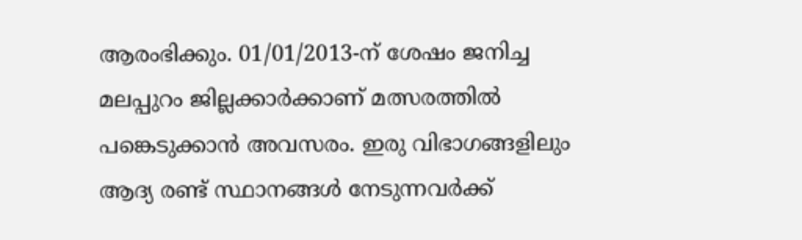ആരംഭിക്കും. 01/01/2013-ന് ശേഷം ജനിച്ച മലപ്പുറം ജില്ലക്കാർക്കാണ് മത്സരത്തിൽ പങ്കെടുക്കാൻ അവസരം. ഇരു വിഭാഗങ്ങളിലും ആദ്യ രണ്ട് സ്ഥാനങ്ങൾ നേടുന്നവർക്ക്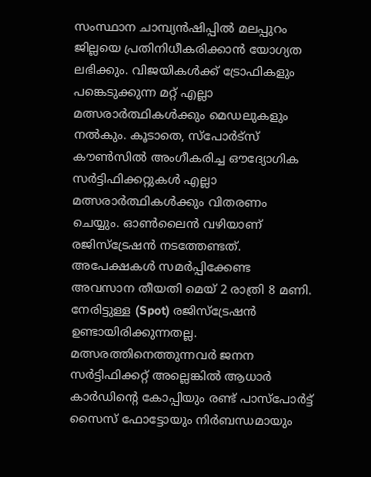സംസ്ഥാന ചാമ്പ്യൻഷിപ്പിൽ മലപ്പുറം ജില്ലയെ പ്രതിനിധീകരിക്കാൻ യോഗ്യത ലഭിക്കും. വിജയികൾക്ക് ട്രോഫികളും പങ്കെടുക്കുന്ന മറ്റ് എല്ലാ മത്സരാർത്ഥികൾക്കും മെഡലുകളും നൽകും. കൂടാതെ, സ്പോർട്സ് കൗൺസിൽ അംഗീകരിച്ച ഔദ്യോഗിക സർട്ടിഫിക്കറ്റുകൾ എല്ലാ മത്സരാർത്ഥികൾക്കും വിതരണം ചെയ്യും. ഓൺലൈൻ വഴിയാണ് രജിസ്ട്രേഷൻ നടത്തേണ്ടത്. അപേക്ഷകൾ സമർപ്പിക്കേണ്ട അവസാന തീയതി മെയ് 2 രാത്രി 8 മണി. നേരിട്ടുള്ള (Spot) രജിസ്ട്രേഷൻ ഉണ്ടായിരിക്കുന്നതല്ല. മത്സരത്തിനെത്തുന്നവർ ജനന സർട്ടിഫിക്കറ്റ് അല്ലെങ്കിൽ ആധാർ കാർഡിന്റെ കോപ്പിയും രണ്ട് പാസ്പോർട്ട് സൈസ് ഫോട്ടോയും നിർബന്ധമായും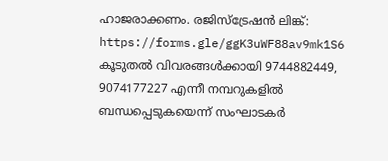ഹാജരാക്കണം. രജിസ്ട്രേഷൻ ലിങ്ക്: https://forms.gle/ggK3uWF88av9mk1S6 കൂടുതൽ വിവരങ്ങൾക്കായി 9744882449, 9074177227 എന്നീ നമ്പറുകളിൽ ബന്ധപ്പെടുകയെന്ന് സംഘാടകർ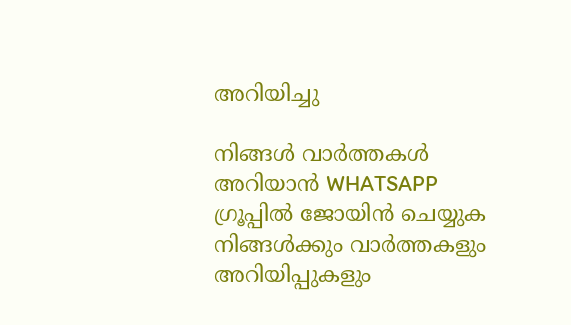അറിയിച്ചു

നിങ്ങൾ വാർത്തകൾ അറിയാന്‍ WHATSAPP ഗ്രൂപ്പിൽ ജോയിൻ ചെയ്യുക
നിങ്ങൾക്കും വാർത്തകളും അറിയിപ്പുകളും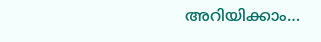അറിയിക്കാം…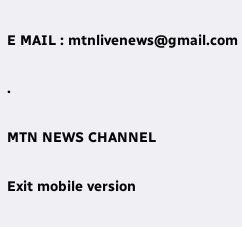E MAIL : mtnlivenews@gmail.com

.

MTN NEWS CHANNEL

Exit mobile version